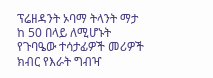ፕሬዘዳንት ኦባማ ትላንት ማታ ከ 50 በላይ ለሚሆኑት የጉባዔው ተሳታፊዎች መሪዎች ክብር የእራት ግብዣ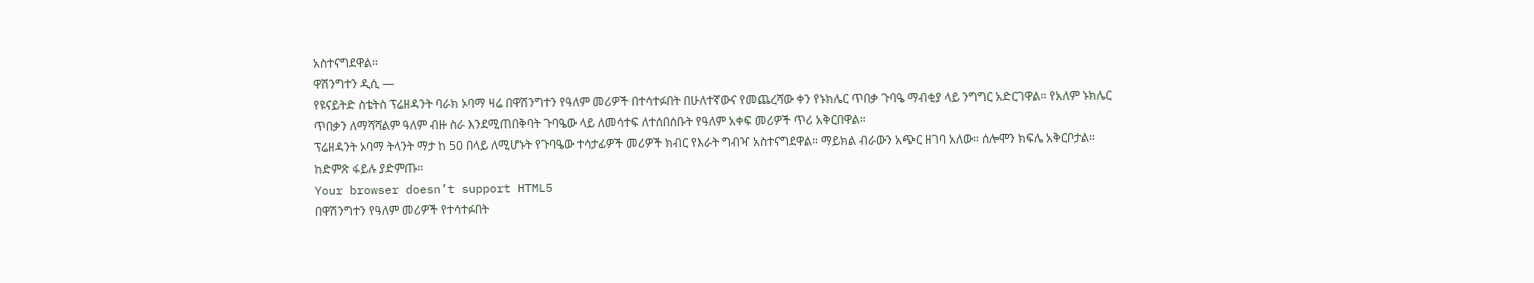አስተናግደዋል።
ዋሽንግተን ዲሲ —
የዩናይትድ ስቴትስ ፕሬዘዳንት ባራክ ኦባማ ዛሬ በዋሽንግተን የዓለም መሪዎች በተሳተፉበት በሁለተኛውና የመጨረሻው ቀን የኑክሌር ጥበቃ ጉባዔ ማብቂያ ላይ ንግግር አድርገዋል። የአለም ኑክሌር ጥበቃን ለማሻሻልም ዓለም ብዙ ስራ እንደሚጠበቅባት ጉባዔው ላይ ለመሳተፍ ለተሰበሰቡት የዓለም አቀፍ መሪዎች ጥሪ አቅርበዋል።
ፕሬዘዳንት ኦባማ ትላንት ማታ ከ 50 በላይ ለሚሆኑት የጉባዔው ተሳታፊዎች መሪዎች ክብር የእራት ግብዣ አስተናግደዋል። ማይክል ብራውን አጭር ዘገባ አለው። ሰሎሞን ክፍሌ አቅርቦታል። ከድምጽ ፋይሉ ያድምጡ።
Your browser doesn’t support HTML5
በዋሽንግተን የዓለም መሪዎች የተሳተፉበት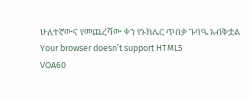ሁለተኛውና የመጨረሻው ቀን የኑክሌር ጥበቃ ጉባዔ አብቅቷል
Your browser doesn’t support HTML5
VOA60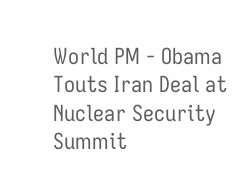World PM - Obama Touts Iran Deal at Nuclear Security Summit